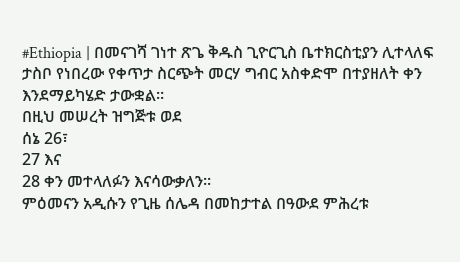#Ethiopia | በመናገሻ ገነተ ጽጌ ቅዱስ ጊዮርጊስ ቤተክርስቲያን ሊተላለፍ ታስቦ የነበረው የቀጥታ ስርጭት መርሃ ግብር አስቀድሞ በተያዘለት ቀን እንደማይካሄድ ታውቋል።
በዚህ መሠረት ዝግጅቱ ወደ
ሰኔ 26፣
27 እና
28 ቀን መተላለፉን እናሳውቃለን።
ምዕመናን አዲሱን የጊዜ ሰሌዳ በመከታተል በዓውደ ምሕረቱ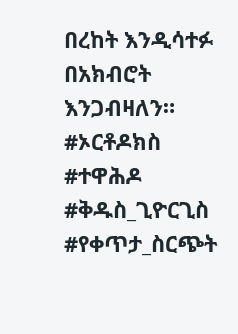በረከት እንዲሳተፉ በአክብሮት እንጋብዛለን።
#ኦርቶዶክስ #ተዋሕዶ #ቅዱስ_ጊዮርጊስ #የቀጥታ_ስርጭት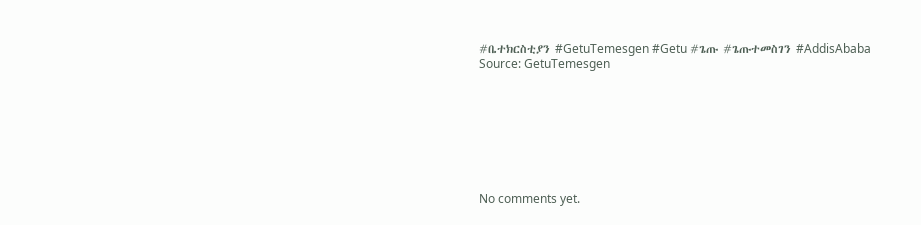#ቤተክርስቲያን #GetuTemesgen #Getu #ጌጡ #ጌጡተመስገን #AddisAbaba
Source: GetuTemesgen








No comments yet.